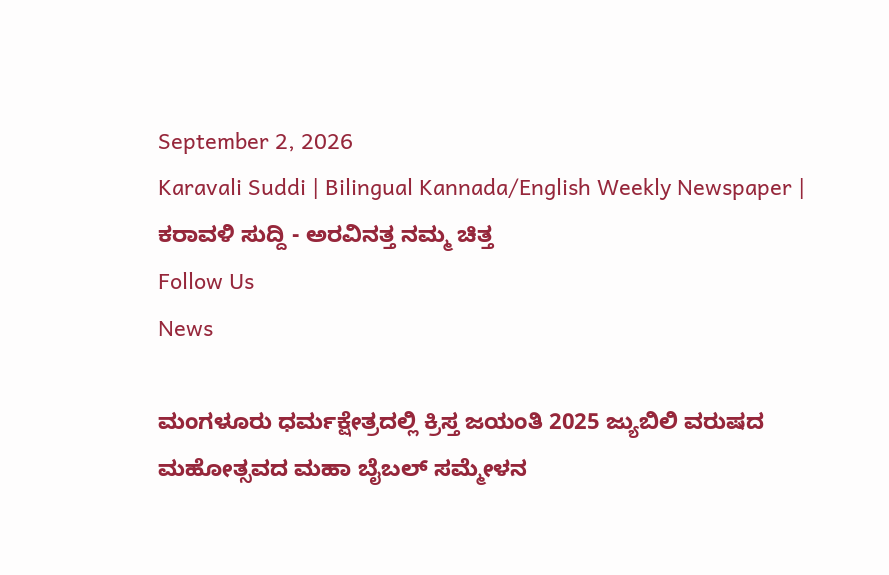September 2, 2026
Karavali Suddi | Bilingual Kannada/English Weekly Newspaper | ಕರಾವಳಿ ಸುದ್ದಿ - ಅರವಿನತ್ತ ನಮ್ಮ ಚಿತ್ತ
Follow Us
News

ಮಂಗಳೂರು ಧರ್ಮಕ್ಷೇತ್ರದಲ್ಲಿ ಕ್ರಿಸ್ತ ಜಯಂತಿ 2025 ಜ್ಯುಬಿಲಿ ವರುಷದ ಮಹೋತ್ಸವದ ಮಹಾ ಬೈಬಲ್ ಸಮ್ಮೇಳನ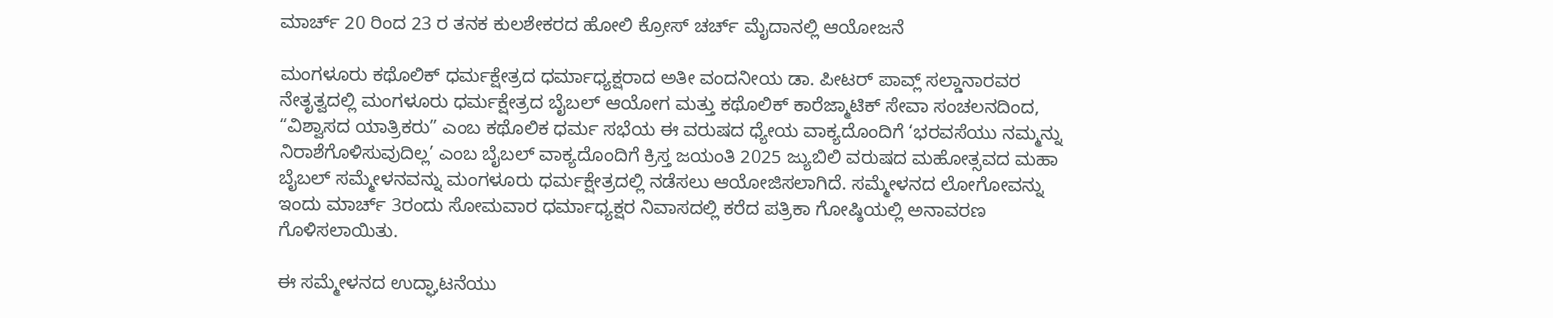ಮಾರ್ಚ್ 20 ರಿಂದ 23 ರ ತನಕ ಕುಲಶೇಕರದ ಹೋಲಿ ಕ್ರೋಸ್ ಚರ್ಚ್ ಮೈದಾನಲ್ಲಿ ಆಯೋಜನೆ

ಮಂಗಳೂರು ಕಥೊಲಿಕ್ ಧರ್ಮಕ್ಷೇತ್ರದ ಧರ್ಮಾಧ್ಯಕ್ಷರಾದ ಅತೀ ವಂದನೀಯ ಡಾ. ಪೀಟರ್ ಪಾವ್ಲ್ ಸಲ್ಡಾನಾರವರ ನೇತೃತ್ವದಲ್ಲಿ ಮಂಗಳೂರು ಧರ್ಮಕ್ಷೇತ್ರದ ಬೈಬಲ್ ಆಯೋಗ ಮತ್ತು ಕಥೊಲಿಕ್ ಕಾರೆಜ್ಮಾಟಿಕ್ ಸೇವಾ ಸಂಚಲನದಿಂದ, “ವಿಶ್ವಾಸದ ಯಾತ್ರಿಕರು” ಎಂಬ ಕಥೊಲಿಕ ಧರ್ಮ ಸಭೆಯ ಈ ವರುಷದ ಧ್ಯೇಯ ವಾಕ್ಯದೊಂದಿಗೆ ‘ಭರವಸೆಯು ನಮ್ಮನ್ನು ನಿರಾಶೆಗೊಳಿಸುವುದಿಲ್ಲ’ ಎಂಬ ಬೈಬಲ್ ವಾಕ್ಯದೊಂದಿಗೆ ಕ್ರಿಸ್ತ ಜಯಂತಿ 2025 ಜ್ಯುಬಿಲಿ ವರುಷದ ಮಹೋತ್ಸವದ ಮಹಾ ಬೈಬಲ್ ಸಮ್ಮೇಳನವನ್ನು ಮಂಗಳೂರು ಧರ್ಮಕ್ಷೇತ್ರದಲ್ಲಿ ನಡೆಸಲು ಆಯೋಜಿಸಲಾಗಿದೆ. ಸಮ್ಮೇಳನದ ಲೋಗೋವನ್ನು ಇಂದು ಮಾರ್ಚ್ 3ರಂದು ಸೋಮವಾರ ಧರ್ಮಾಧ್ಯಕ್ಷರ ನಿವಾಸದಲ್ಲಿ ಕರೆದ ಪತ್ರಿಕಾ ಗೋಷ್ಠಿಯಲ್ಲಿ ಅನಾವರಣ ಗೊಳಿಸಲಾಯಿತು.

ಈ ಸಮ್ಮೇಳನದ ಉದ್ಘಾಟನೆಯು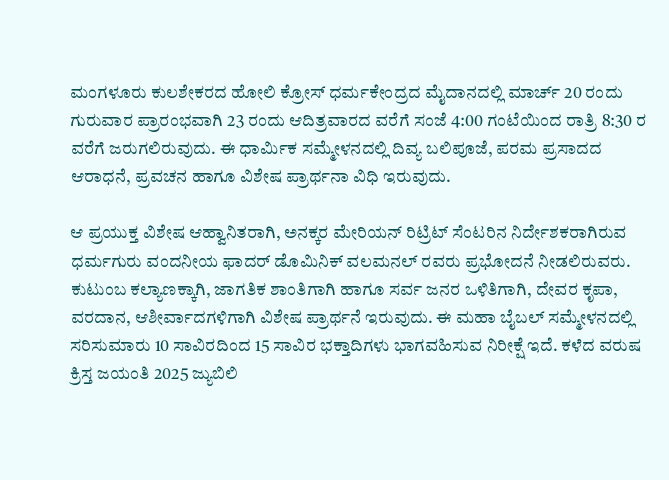ಮಂಗಳೂರು ಕುಲಶೇಕರದ ಹೋಲಿ ಕ್ರೋಸ್ ಧರ್ಮಕೇಂದ್ರದ ಮೈದಾನದಲ್ಲಿ ಮಾರ್ಚ್ 20 ರಂದು ಗುರುವಾರ ಪ್ರಾರಂಭವಾಗಿ 23 ರಂದು ಆದಿತ್ರವಾರದ ವರೆಗೆ ಸಂಜೆ 4:00 ಗಂಟೆಯಿಂದ ರಾತ್ರಿ 8:30 ರ ವರೆಗೆ ಜರುಗಲಿರುವುದು. ಈ ಧಾರ್ಮಿಕ ಸಮ್ಮೇಳನದಲ್ಲಿ ದಿವ್ಯ ಬಲಿಪೂಜೆ, ಪರಮ ಪ್ರಸಾದದ ಆರಾಧನೆ, ಪ್ರವಚನ ಹಾಗೂ ವಿಶೇಷ ಪ್ರಾರ್ಥನಾ ವಿಧಿ ಇರುವುದು.

ಆ ಪ್ರಯುಕ್ತ ವಿಶೇಷ ಆಹ್ವಾನಿತರಾಗಿ, ಅನಕ್ಕರ ಮೇರಿಯನ್ ರಿಟ್ರಿಟ್ ಸೆಂಟರಿನ ನಿರ್ದೇಶಕರಾಗಿರುವ ಧರ್ಮಗುರು ವಂದನೀಯ ಫಾದರ್ ಡೊಮಿನಿಕ್ ವಲಮನಲ್ ರವರು ಪ್ರಭೋದನೆ ನೀಡಲಿರುವರು. ಕುಟುಂಬ ಕಲ್ಯಾಣಕ್ಕಾಗಿ, ಜಾಗತಿಕ ಶಾಂತಿಗಾಗಿ ಹಾಗೂ ಸರ್ವ ಜನರ ಒಳಿತಿಗಾಗಿ, ದೇವರ ಕೃಪಾ, ವರದಾನ, ಆಶೀರ್ವಾದಗಳಿಗಾಗಿ ವಿಶೇಷ ಪ್ರಾರ್ಥನೆ ಇರುವುದು. ಈ ಮಹಾ ಬೈಬಲ್ ಸಮ್ಮೇಳನದಲ್ಲಿ ಸರಿಸುಮಾರು 10 ಸಾವಿರದಿಂದ 15 ಸಾವಿರ ಭಕ್ತಾದಿಗಳು ಭಾಗವಹಿಸುವ ನಿರೀಕ್ಷೆ ಇದೆ. ಕಳೆದ ವರುಷ ಕ್ರಿಸ್ತ ಜಯಂತಿ 2025 ಜ್ಯುಬಿಲಿ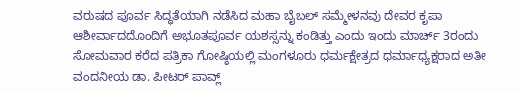ವರುಷದ ಪೂರ್ವ ಸಿದ್ಧತೆಯಾಗಿ ನಡೆಸಿದ ಮಹಾ ಬೈಬಲ್ ಸಮ್ಮೇಳನವು ದೇವರ ಕೃಪಾ ಆಶೀರ್ವಾದದೊಂದಿಗೆ ಅಭೂತಪೂರ್ವ ಯಶಸ್ಸನ್ನು ಕಂಡಿತ್ತು ಎಂದು ಇಂದು ಮಾರ್ಚ್ 3ರಂದು ಸೋಮವಾರ ಕರೆದ ಪತ್ರಿಕಾ ಗೋಷ್ಠಿಯಲ್ಲಿ ಮಂಗಳೂರು ಧರ್ಮಕ್ಷೇತ್ರದ ಧರ್ಮಾಧ್ಯಕ್ಷರಾದ ಅತೀ ವಂದನೀಯ ಡಾ. ಪೀಟರ್ ಪಾವ್ಲ್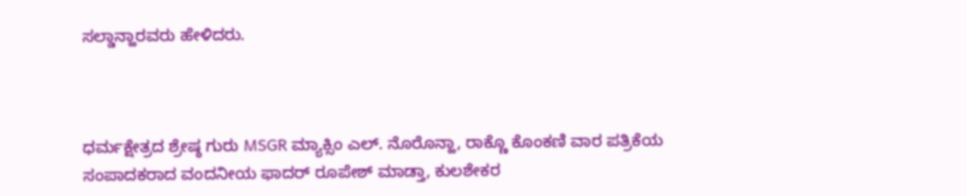ಸಲ್ಡಾನ್ಹಾರವರು ಹೇಳಿದರು.



ಧರ್ಮಕ್ಷೇತ್ರದ ಶ್ರೇಷ್ಠ ಗುರು MSGR ಮ್ಯಾಕ್ಸಿಂ ಎಲ್. ನೊರೊನ್ಹಾ, ರಾಕ್ಣೊ ಕೊಂಕಣಿ ವಾರ ಪತ್ರಿಕೆಯ ಸಂಪಾದಕರಾದ ವಂದನೀಯ ಫಾದರ್ ರೂಪೇಶ್ ಮಾಡ್ತಾ, ಕುಲಶೇಕರ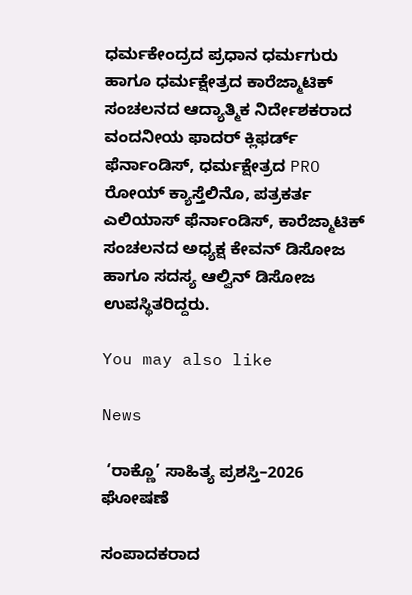ಧರ್ಮಕೇಂದ್ರದ ಪ್ರಧಾನ ಧರ್ಮಗುರು ಹಾಗೂ ಧರ್ಮಕ್ಷೇತ್ರದ ಕಾರೆಜ್ಮಾಟಿಕ್ ಸಂಚಲನದ ಆದ್ಯಾತ್ಮಿಕ ನಿರ್ದೇಶಕರಾದ ವಂದನೀಯ ಫಾದರ್ ಕ್ಲಿಫರ್ಡ್ ಫೆರ್ನಾಂಡಿಸ್, ಧರ್ಮಕ್ಷೇತ್ರದ PRO ರೋಯ್ ಕ್ಯಾಸ್ತೆಲಿನೊ, ಪತ್ರಕರ್ತ ಎಲಿಯಾಸ್ ಫೆರ್ನಾಂಡಿಸ್, ಕಾರೆಜ್ಮಾಟಿಕ್ ಸಂಚಲನದ ಅಧ್ಯಕ್ಷ ಕೇವನ್ ಡಿಸೋಜ  ಹಾಗೂ ಸದಸ್ಯ ಆಲ್ವಿನ್ ಡಿಸೋಜ ಉಪಸ್ಥಿತರಿದ್ದರು.

You may also like

News

 ‘ರಾಕ್ಣೊ’ ಸಾಹಿತ್ಯ ಪ್ರಶಸ್ತಿ–2026 ಘೋಷಣೆ

ಸಂಪಾದಕರಾದ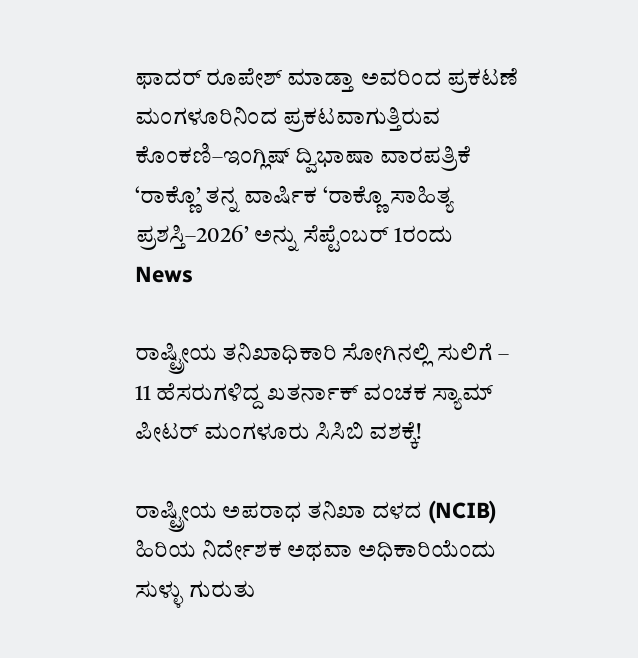ಫಾದರ್ ರೂಪೇಶ್ ಮಾಡ್ತಾ ಅವರಿಂದ ಪ್ರಕಟಣೆ ಮಂಗಳೂರಿನಿಂದ ಪ್ರಕಟವಾಗುತ್ತಿರುವ ಕೊಂಕಣಿ–ಇಂಗ್ಲಿಷ್ ದ್ವಿಭಾಷಾ ವಾರಪತ್ರಿಕೆ ‘ರಾಕ್ಣೊ’ ತನ್ನ ವಾರ್ಷಿಕ ‘ರಾಕ್ಣೊ ಸಾಹಿತ್ಯ ಪ್ರಶಸ್ತಿ–2026’ ಅನ್ನು ಸೆಪ್ಟೆಂಬರ್ 1ರಂದು
News

ರಾಷ್ಟ್ರೀಯ ತನಿಖಾಧಿಕಾರಿ ಸೋಗಿನಲ್ಲಿ ಸುಲಿಗೆ – 11 ಹೆಸರುಗಳಿದ್ದ ಖತರ್ನಾಕ್ ವಂಚಕ ಸ್ಯಾಮ್ ಪೀಟರ್ ಮಂಗಳೂರು ಸಿಸಿಬಿ ವಶಕ್ಕೆ!

ರಾಷ್ಟ್ರೀಯ ಅಪರಾಧ ತನಿಖಾ ದಳದ (NCIB) ಹಿರಿಯ ನಿರ್ದೇಶಕ ಅಥವಾ ಅಧಿಕಾರಿಯೆಂದು ಸುಳ್ಳು ಗುರುತು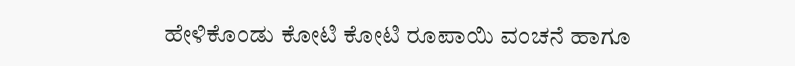ಹೇಳಿಕೊಂಡು ಕೋಟಿ ಕೋಟಿ ರೂಪಾಯಿ ವಂಚನೆ ಹಾಗೂ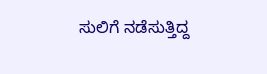ಸುಲಿಗೆ ನಡೆಸುತ್ತಿದ್ದ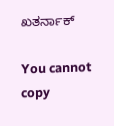ಖತರ್ನಾಕ್

You cannot copy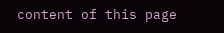content of this page